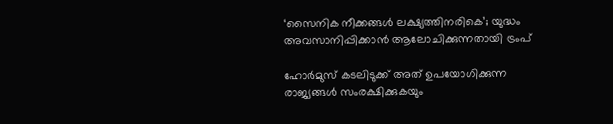‘സൈനിക നീക്കങ്ങൾ ലക്ഷ്യത്തിനരികെ’; യുദ്ധം അവസാനിപ്പിക്കാൻ ആലോചിക്കുന്നതായി ട്രംപ്

ഹോർമുസ് കടലിടുക്ക് അത് ഉപയോഗിക്കുന്ന രാജ്യങ്ങൾ സംരക്ഷിക്കുകയും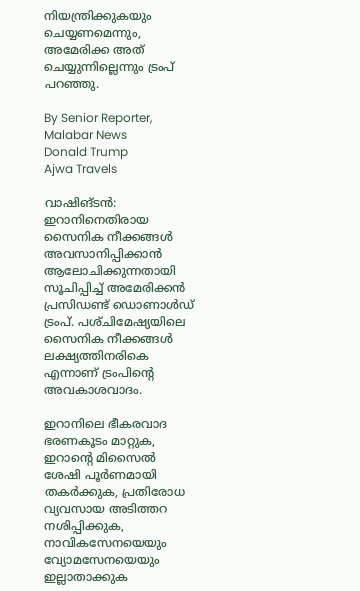നിയന്ത്രിക്കുകയും ചെയ്യണമെന്നും, അമേരിക്ക അത് ചെയ്യുന്നില്ലെന്നും ട്രംപ് പറഞ്ഞു.

By Senior Reporter, Malabar News
Donald Trump
Ajwa Travels

വാഷിങ്ടൻ: ഇറാനിനെതിരായ സൈനിക നീക്കങ്ങൾ അവസാനിപ്പിക്കാൻ ആലോചിക്കുന്നതായി സൂചിപ്പിച്ച് അമേരിക്കൻ പ്രസിഡണ്ട് ഡൊണാൾഡ് ട്രംപ്. പശ്‌ചിമേഷ്യയിലെ സൈനിക നീക്കങ്ങൾ ലക്ഷ്യത്തിനരികെ എന്നാണ് ട്രംപിന്റെ അവകാശവാദം.

ഇറാനിലെ ഭീകരവാദ ഭരണകൂടം മാറ്റുക, ഇറാന്റെ മിസൈൽ ശേഷി പൂർണമായി തകർക്കുക, പ്രതിരോധ വ്യവസായ അടിത്തറ നശിപ്പിക്കുക, നാവികസേനയെയും വ്യോമസേനയെയും ഇല്ലാതാക്കുക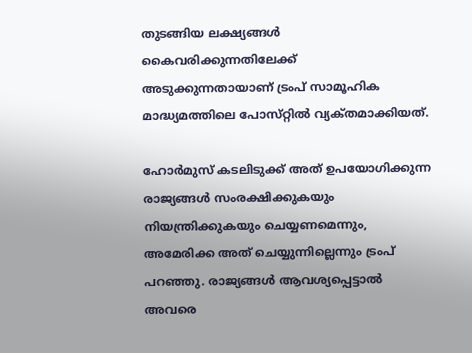തുടങ്ങിയ ലക്ഷ്യങ്ങൾ കൈവരിക്കുന്നതിലേക്ക് അടുക്കുന്നതായാണ് ട്രംപ് സാമൂഹിക മാദ്ധ്യമത്തിലെ പോസ്‌റ്റിൽ വ്യക്‌തമാക്കിയത്‌.

ഹോർമുസ് കടലിടുക്ക് അത് ഉപയോഗിക്കുന്ന രാജ്യങ്ങൾ സംരക്ഷിക്കുകയും നിയന്ത്രിക്കുകയും ചെയ്യണമെന്നും, അമേരിക്ക അത് ചെയ്യുന്നില്ലെന്നും ട്രംപ് പറഞ്ഞു. രാജ്യങ്ങൾ ആവശ്യപ്പെട്ടാൽ അവരെ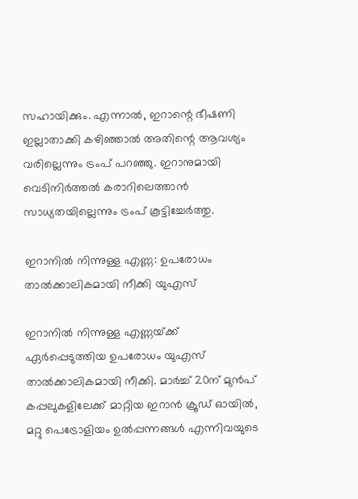സഹായിക്കും. എന്നാൽ, ഇറാന്റെ ഭീഷണി ഇല്ലാതാക്കി കഴിഞ്ഞാൽ അതിന്റെ ആവശ്യം വരില്ലെന്നും ട്രംപ് പറഞ്ഞു. ഇറാനുമായി വെടിനിർത്തൽ കരാറിലെത്താൻ സാധ്യതയില്ലെന്നും ട്രംപ് കൂട്ടിച്ചേർത്തു.

ഇറാനിൽ നിന്നുള്ള എണ്ണ: ഉപരോധം താൽക്കാലികമായി നീക്കി യുഎസ്

ഇറാനിൽ നിന്നുള്ള എണ്ണയ്‌ക്ക് ഏർപ്പെടുത്തിയ ഉപരോധം യുഎസ് താൽക്കാലികമായി നീക്കി. മാർച്ച് 20ന് മുൻപ് കപ്പലുകളിലേക്ക് മാറ്റിയ ഇറാൻ ക്രൂഡ് ഓയിൽ, മറ്റു പെട്രോളിയം ഉൽപ്പന്നങ്ങൾ എന്നിവയുടെ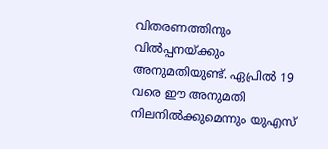വിതരണത്തിനും വിൽപ്പനയ്‌ക്കും അനുമതിയുണ്ട്. ഏപ്രിൽ 19 വരെ ഈ അനുമതി നിലനിൽക്കുമെന്നും യുഎസ്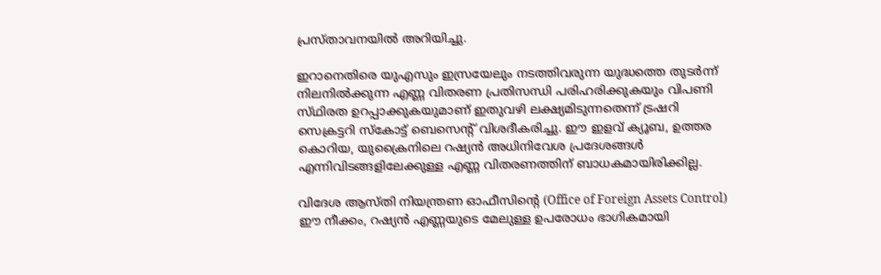പ്രസ്‌താവനയിൽ അറിയിച്ചു.

ഇറാനെതിരെ യുഎസും ഇസ്രയേലും നടത്തിവരുന്ന യുദ്ധത്തെ തുടർന്ന് നിലനിൽക്കുന്ന എണ്ണ വിതരണ പ്രതിസന്ധി പരിഹരിക്കുകയും വിപണി സ്‌ഥിരത ഉറപ്പാക്കുകയുമാണ് ഇതുവഴി ലക്ഷ്യമിടുന്നതെന്ന് ട്രഷറി സെക്രട്ടറി സ്‌കോട്ട് ബെസെന്റ് വിശദീകരിച്ചു. ഈ ഇളവ് ക്യൂബ, ഉത്തര കൊറിയ, യുക്രൈനിലെ റഷ്യൻ അധിനിവേശ പ്രദേശങ്ങൾ എന്നിവിടങ്ങളിലേക്കുള്ള എണ്ണ വിതരണത്തിന് ബാധകമായിരിക്കില്ല.

വിദേശ ആസ്‌തി നിയന്ത്രണ ഓഫീസിന്റെ (Office of Foreign Assets Control) ഈ നീക്കം, റഷ്യൻ എണ്ണയുടെ മേലുള്ള ഉപരോധം ഭാഗികമായി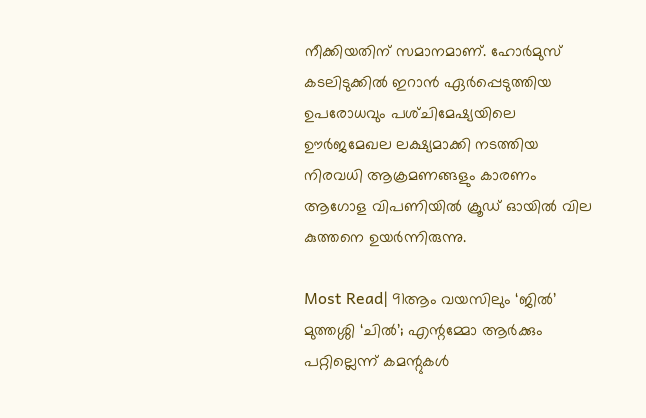നീക്കിയതിന് സമാനമാണ്. ഹോർമുസ് കടലിടുക്കിൽ ഇറാൻ ഏർപ്പെടുത്തിയ ഉപരോധവും പശ്‌ചിമേഷ്യയിലെ ഊർജമേഖല ലക്ഷ്യമാക്കി നടത്തിയ നിരവധി ആക്രമണങ്ങളും കാരണം ആഗോള വിപണിയിൽ ക്രൂഡ് ഓയിൽ വില കുത്തനെ ഉയർന്നിരുന്നു.

Most Read| 91ആം വയസിലും ‘ജിൽ’ മുത്തശ്ശി ‘ചിൽ’; എന്റമ്മോ ആർക്കും പറ്റില്ലെന്ന് കമന്റുകൾ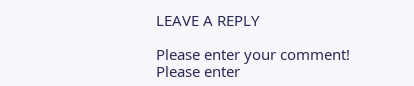LEAVE A REPLY

Please enter your comment!
Please enter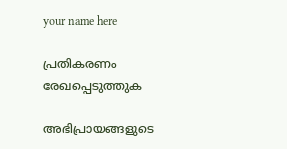your name here

പ്രതികരണം രേഖപ്പെടുത്തുക

അഭിപ്രായങ്ങളുടെ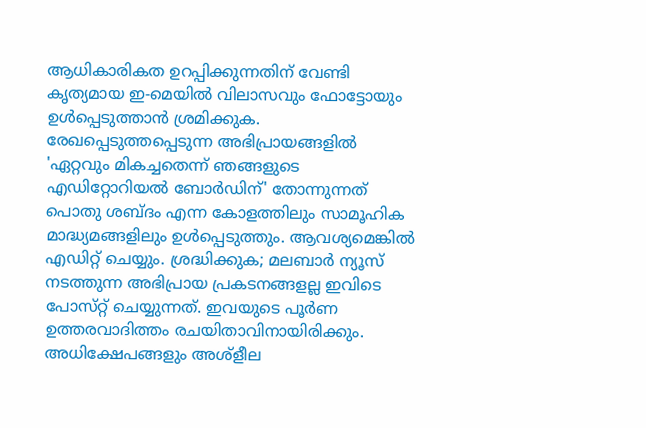ആധികാരികത ഉറപ്പിക്കുന്നതിന് വേണ്ടി കൃത്യമായ ഇ-മെയിൽ വിലാസവും ഫോട്ടോയും ഉൾപ്പെടുത്താൻ ശ്രമിക്കുക. രേഖപ്പെടുത്തപ്പെടുന്ന അഭിപ്രായങ്ങളിൽ 'ഏറ്റവും മികച്ചതെന്ന് ഞങ്ങളുടെ എഡിറ്റോറിയൽ ബോർഡിന്' തോന്നുന്നത് പൊതു ശബ്‌ദം എന്ന കോളത്തിലും സാമൂഹിക മാദ്ധ്യമങ്ങളിലും ഉൾപ്പെടുത്തും. ആവശ്യമെങ്കിൽ എഡിറ്റ് ചെയ്യും. ശ്രദ്ധിക്കുക; മലബാർ ന്യൂസ് നടത്തുന്ന അഭിപ്രായ പ്രകടനങ്ങളല്ല ഇവിടെ പോസ്‌റ്റ് ചെയ്യുന്നത്. ഇവയുടെ പൂർണ ഉത്തരവാദിത്തം രചയിതാവിനായിരിക്കും. അധിക്ഷേപങ്ങളും അശ്‌ളീല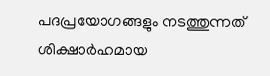പദപ്രയോഗങ്ങളും നടത്തുന്നത് ശിക്ഷാർഹമായ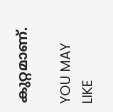കുറ്റമാണ്.

YOU MAY LIKE